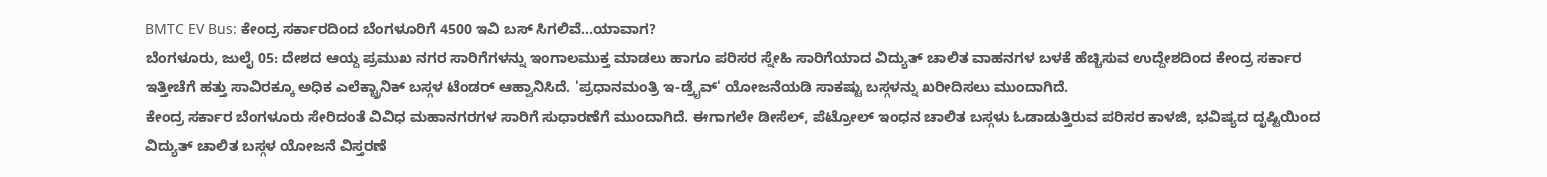BMTC EV Bus: ಕೇಂದ್ರ ಸರ್ಕಾರದಿಂದ ಬೆಂಗಳೂರಿಗೆ 4500 ಇವಿ ಬಸ್ ಸಿಗಲಿವೆ...ಯಾವಾಗ?
ಬೆಂಗಳೂರು, ಜುಲೈ 05: ದೇಶದ ಆಯ್ದ ಪ್ರಮುಖ ನಗರ ಸಾರಿಗೆಗಳನ್ನು ಇಂಗಾಲಮುಕ್ತ ಮಾಡಲು ಹಾಗೂ ಪರಿಸರ ಸ್ನೇಹಿ ಸಾರಿಗೆಯಾದ ವಿದ್ಯುತ್ ಚಾಲಿತ ವಾಹನಗಳ ಬಳಕೆ ಹೆಚ್ಚಿಸುವ ಉದ್ದೇಶದಿಂದ ಕೇಂದ್ರ ಸರ್ಕಾರ ಇತ್ತೀಚೆಗೆ ಹತ್ತು ಸಾವಿರಕ್ಕೂ ಅಧಿಕ ಎಲೆಕ್ಟ್ರಾನಿಕ್ ಬಸ್ಗಳ ಟೆಂಡರ್ ಆಹ್ವಾನಿಸಿದೆ. 'ಪ್ರಧಾನಮಂತ್ರಿ ಇ-ಡ್ರೈವ್' ಯೋಜನೆಯಡಿ ಸಾಕಷ್ಟು ಬಸ್ಗಳನ್ನು ಖರೀದಿಸಲು ಮುಂದಾಗಿದೆ.
ಕೇಂದ್ರ ಸರ್ಕಾರ ಬೆಂಗಳೂರು ಸೇರಿದಂತೆ ವಿವಿಧ ಮಹಾನಗರಗಳ ಸಾರಿಗೆ ಸುಧಾರಣೆಗೆ ಮುಂದಾಗಿದೆ. ಈಗಾಗಲೇ ಡೀಸೆಲ್, ಪೆಟ್ರೋಲ್ ಇಂಧನ ಚಾಲಿತ ಬಸ್ಗಳು ಓಡಾಡುತ್ತಿರುವ ಪರಿಸರ ಕಾಳಜಿ, ಭವಿಷ್ಯದ ದೃಷ್ಟಿಯಿಂದ ವಿದ್ಯುತ್ ಚಾಲಿತ ಬಸ್ಗಳ ಯೋಜನೆ ವಿಸ್ತರಣೆ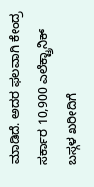ಮಾಡಿದೆ. ಅದರ ಫಲವಾಗಿ ಕೇಂದ್ರ ಸರ್ಕಾರ 10,900 ಎಲೆಕ್ಟ್ರಾನಿಕ್ ಬಸ್ಗಳ ಖರೀದಿಗೆ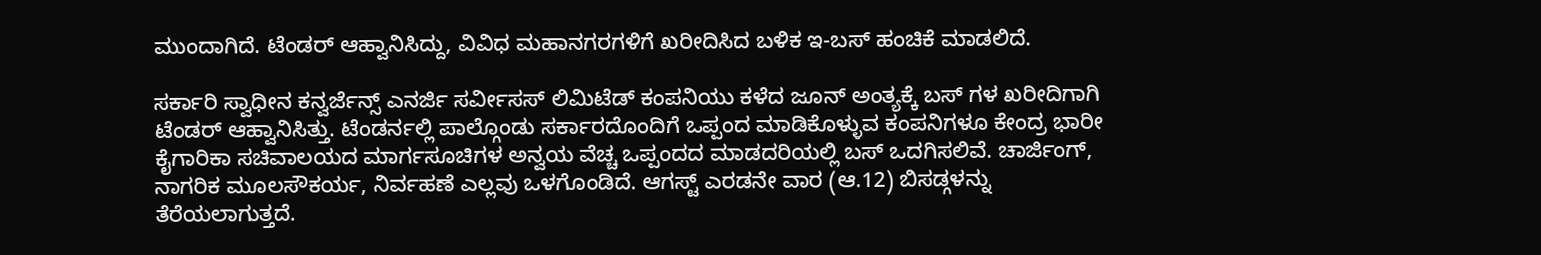ಮುಂದಾಗಿದೆ. ಟೆಂಡರ್ ಆಹ್ವಾನಿಸಿದ್ದು, ವಿವಿಧ ಮಹಾನಗರಗಳಿಗೆ ಖರೀದಿಸಿದ ಬಳಿಕ ಇ-ಬಸ್ ಹಂಚಿಕೆ ಮಾಡಲಿದೆ.

ಸರ್ಕಾರಿ ಸ್ವಾಧೀನ ಕನ್ವರ್ಜೆನ್ಸ್ ಎನರ್ಜಿ ಸರ್ವೀಸಸ್ ಲಿಮಿಟೆಡ್ ಕಂಪನಿಯು ಕಳೆದ ಜೂನ್ ಅಂತ್ಯಕ್ಕೆ ಬಸ್ ಗಳ ಖರೀದಿಗಾಗಿ ಟೆಂಡರ್ ಆಹ್ವಾನಿಸಿತ್ತು. ಟೆಂಡರ್ನಲ್ಲಿ ಪಾಲ್ಗೊಂಡು ಸರ್ಕಾರದೊಂದಿಗೆ ಒಪ್ಪಂದ ಮಾಡಿಕೊಳ್ಳುವ ಕಂಪನಿಗಳೂ ಕೇಂದ್ರ ಭಾರೀ ಕೈಗಾರಿಕಾ ಸಚಿವಾಲಯದ ಮಾರ್ಗಸೂಚಿಗಳ ಅನ್ವಯ ವೆಚ್ಚ ಒಪ್ಪಂದದ ಮಾಡದರಿಯಲ್ಲಿ ಬಸ್ ಒದಗಿಸಲಿವೆ. ಚಾರ್ಜಿಂಗ್, ನಾಗರಿಕ ಮೂಲಸೌಕರ್ಯ, ನಿರ್ವಹಣೆ ಎಲ್ಲವು ಒಳಗೊಂಡಿದೆ. ಆಗಸ್ಟ್ ಎರಡನೇ ವಾರ (ಆ.12) ಬಿಸಡ್ಗಳನ್ನು ತೆರೆಯಲಾಗುತ್ತದೆ.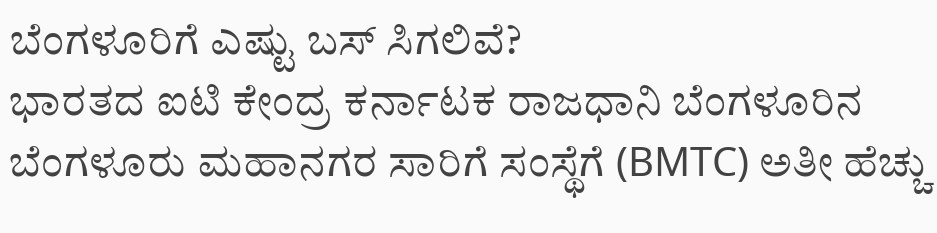ಬೆಂಗಳೂರಿಗೆ ಎಷ್ಟು ಬಸ್ ಸಿಗಲಿವೆ?
ಭಾರತದ ಐಟಿ ಕೇಂದ್ರ ಕರ್ನಾಟಕ ರಾಜಧಾನಿ ಬೆಂಗಳೂರಿನ ಬೆಂಗಳೂರು ಮಹಾನಗರ ಸಾರಿಗೆ ಸಂಸ್ಥೆಗೆ (BMTC) ಅತೀ ಹೆಚ್ಚು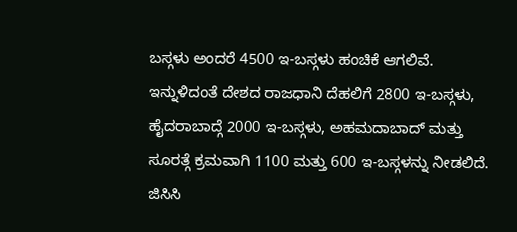ಬಸ್ಗಳು ಅಂದರೆ 4500 ಇ-ಬಸ್ಗಳು ಹಂಚಿಕೆ ಆಗಲಿವೆ. ಇನ್ನುಳಿದಂತೆ ದೇಶದ ರಾಜಧಾನಿ ದೆಹಲಿಗೆ 2800 ಇ-ಬಸ್ಗಳು, ಹೈದರಾಬಾದ್ಗೆ 2000 ಇ-ಬಸ್ಗಳು, ಅಹಮದಾಬಾದ್ ಮತ್ತು ಸೂರತ್ಗೆ ಕ್ರಮವಾಗಿ 1100 ಮತ್ತು 600 ಇ-ಬಸ್ಗಳನ್ನು ನೀಡಲಿದೆ.
ಜಿಸಿಸಿ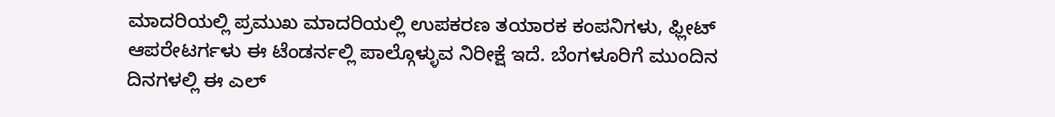ಮಾದರಿಯಲ್ಲಿ ಪ್ರಮುಖ ಮಾದರಿಯಲ್ಲಿ ಉಪಕರಣ ತಯಾರಕ ಕಂಪನಿಗಳು, ಫ್ಲೀಟ್ ಆಪರೇಟರ್ಗಳು ಈ ಟೆಂಡರ್ನಲ್ಲಿ ಪಾಲ್ಗೊಳ್ಳುವ ನಿರೀಕ್ಷೆ ಇದೆ. ಬೆಂಗಳೂರಿಗೆ ಮುಂದಿನ ದಿನಗಳಲ್ಲಿ ಈ ಎಲ್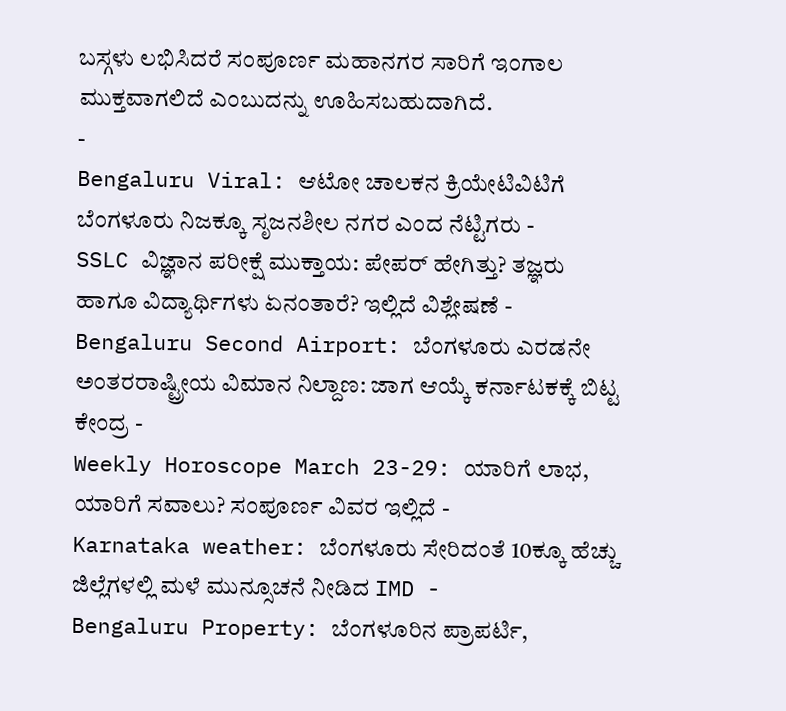ಬಸ್ಗಳು ಲಭಿಸಿದರೆ ಸಂಪೂರ್ಣ ಮಹಾನಗರ ಸಾರಿಗೆ ಇಂಗಾಲ ಮುಕ್ತವಾಗಲಿದೆ ಎಂಬುದನ್ನು ಊಹಿಸಬಹುದಾಗಿದೆ.
-
Bengaluru Viral: ಆಟೋ ಚಾಲಕನ ಕ್ರಿಯೇಟಿವಿಟಿಗೆ ಬೆಂಗಳೂರು ನಿಜಕ್ಕೂ ಸೃಜನಶೀಲ ನಗರ ಎಂದ ನೆಟ್ಟಿಗರು -
SSLC ವಿಜ್ಞಾನ ಪರೀಕ್ಷೆ ಮುಕ್ತಾಯ: ಪೇಪರ್ ಹೇಗಿತ್ತು? ತಜ್ಞರು ಹಾಗೂ ವಿದ್ಯಾರ್ಥಿಗಳು ಏನಂತಾರೆ? ಇಲ್ಲಿದೆ ವಿಶ್ಲೇಷಣೆ -
Bengaluru Second Airport: ಬೆಂಗಳೂರು ಎರಡನೇ ಅಂತರರಾಷ್ಟ್ರೀಯ ವಿಮಾನ ನಿಲ್ದಾಣ: ಜಾಗ ಆಯ್ಕೆ ಕರ್ನಾಟಕಕ್ಕೆ ಬಿಟ್ಟ ಕೇಂದ್ರ -
Weekly Horoscope March 23-29: ಯಾರಿಗೆ ಲಾಭ, ಯಾರಿಗೆ ಸವಾಲು? ಸಂಪೂರ್ಣ ವಿವರ ಇಲ್ಲಿದೆ -
Karnataka weather: ಬೆಂಗಳೂರು ಸೇರಿದಂತೆ 10ಕ್ಕೂ ಹೆಚ್ಚು ಜಿಲ್ಲೆಗಳಲ್ಲಿ ಮಳೆ ಮುನ್ಸೂಚನೆ ನೀಡಿದ IMD -
Bengaluru Property: ಬೆಂಗಳೂರಿನ ಪ್ರಾಪರ್ಟಿ,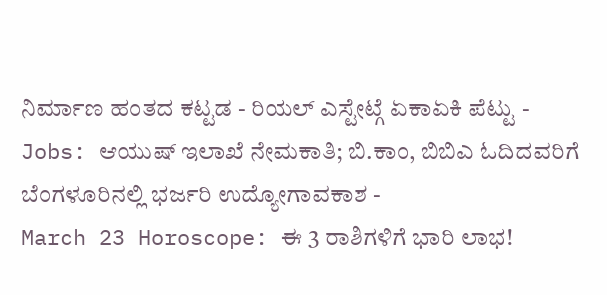ನಿರ್ಮಾಣ ಹಂತದ ಕಟ್ಟಡ - ರಿಯಲ್ ಎಸ್ಟೇಟ್ಗೆ ಏಕಾಏಕಿ ಪೆಟ್ಟು -
Jobs: ಆಯುಷ್ ಇಲಾಖೆ ನೇಮಕಾತಿ; ಬಿ.ಕಾಂ, ಬಿಬಿಎ ಓದಿದವರಿಗೆ ಬೆಂಗಳೂರಿನಲ್ಲಿ ಭರ್ಜರಿ ಉದ್ಯೋಗಾವಕಾಶ -
March 23 Horoscope: ಈ 3 ರಾಶಿಗಳಿಗೆ ಭಾರಿ ಲಾಭ!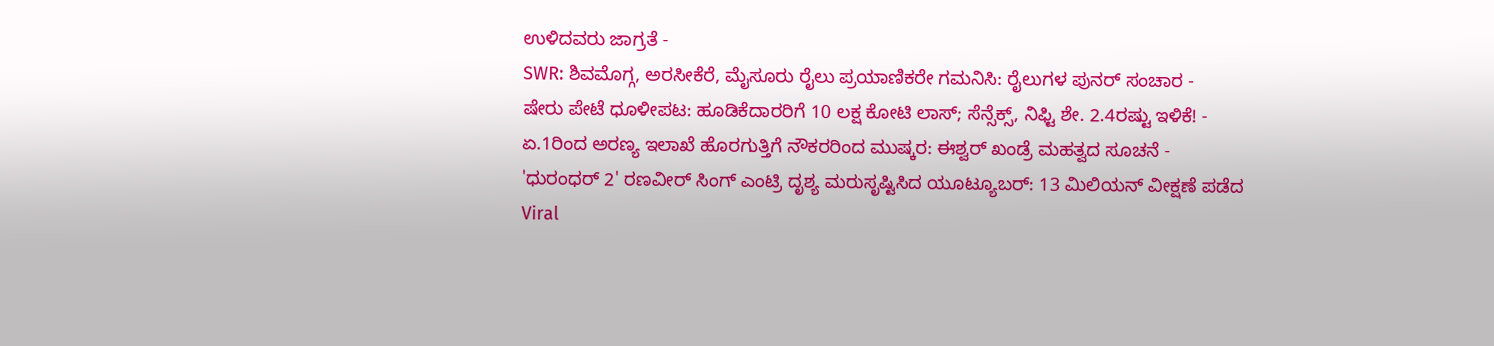ಉಳಿದವರು ಜಾಗ್ರತೆ -
SWR: ಶಿವಮೊಗ್ಗ, ಅರಸೀಕೆರೆ, ಮೈಸೂರು ರೈಲು ಪ್ರಯಾಣಿಕರೇ ಗಮನಿಸಿ: ರೈಲುಗಳ ಪುನರ್ ಸಂಚಾರ -
ಷೇರು ಪೇಟೆ ಧೂಳೀಪಟ: ಹೂಡಿಕೆದಾರರಿಗೆ 10 ಲಕ್ಷ ಕೋಟಿ ಲಾಸ್; ಸೆನ್ಸೆಕ್ಸ್, ನಿಫ್ಟಿ ಶೇ. 2.4ರಷ್ಟು ಇಳಿಕೆ! -
ಏ.1ರಿಂದ ಅರಣ್ಯ ಇಲಾಖೆ ಹೊರಗುತ್ತಿಗೆ ನೌಕರರಿಂದ ಮುಷ್ಕರ: ಈಶ್ವರ್ ಖಂಡ್ರೆ ಮಹತ್ವದ ಸೂಚನೆ -
'ಧುರಂಧರ್ 2' ರಣವೀರ್ ಸಿಂಗ್ ಎಂಟ್ರಿ ದೃಶ್ಯ ಮರುಸೃಷ್ಟಿಸಿದ ಯೂಟ್ಯೂಬರ್: 13 ಮಿಲಿಯನ್ ವೀಕ್ಷಣೆ ಪಡೆದ Viral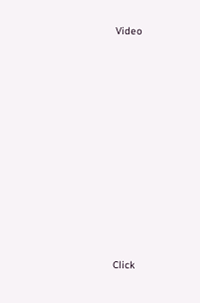Video












Click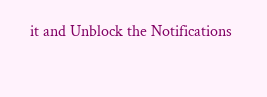it and Unblock the Notifications